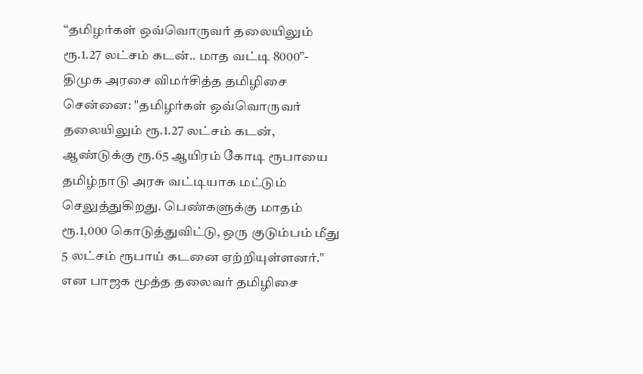“தமிழர்கள் ஒவ்வொருவர் தலையிலும் ரூ.1.27 லட்சம் கடன்.. மாத வட்டி 8000”- திமுக அரசை விமர்சித்த தமிழிசை
சென்னை: "தமிழர்கள் ஒவ்வொருவர் தலையிலும் ரூ.1.27 லட்சம் கடன், ஆண்டுக்கு ரூ.65 ஆயிரம் கோடி ரூபாயை தமிழ்நாடு அரசு வட்டியாக மட்டும் செலுத்துகிறது. பெண்களுக்கு மாதம் ரூ.1,000 கொடுத்துவிட்டு, ஒரு குடும்பம் மீது 5 லட்சம் ரூபாய் கடனை ஏற்றியுள்ளனர்." என பாஜக மூத்த தலைவர் தமிழிசை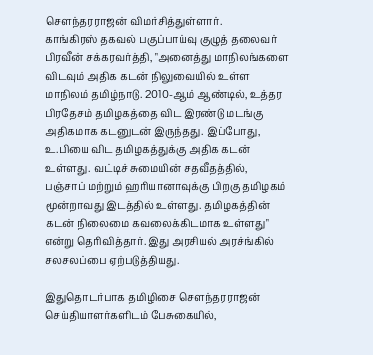சௌந்தரராஜன் விமர்சித்துள்ளார்.
காங்கிரஸ் தகவல் பகுப்பாய்வு குழுத் தலைவர் பிரவீன் சக்கரவர்த்தி, "அனைத்து மாநிலங்களை விடவும் அதிக கடன் நிலுவையில் உள்ள மாநிலம் தமிழ்நாடு. 2010-ஆம் ஆண்டில், உத்தர பிரதேசம் தமிழகத்தை விட இரண்டு மடங்கு அதிகமாக கடனுடன் இருந்தது. இப்போது, உ.பியை விட தமிழகத்துக்கு அதிக கடன் உள்ளது. வட்டிச் சுமையின் சதவீதத்தில், பஞ்சாப் மற்றும் ஹரியானாவுக்கு பிறகு தமிழகம் மூன்றாவது இடத்தில் உள்ளது. தமிழகத்தின் கடன் நிலைமை கவலைக்கிடமாக உள்ளது" என்று தெரிவித்தார். இது அரசியல் அரச்ங்கில் சலசலப்பை ஏற்படுத்தியது.

இதுதொடர்பாக தமிழிசை சௌந்தரராஜன் செய்தியாளர்களிடம் பேசுகையில்,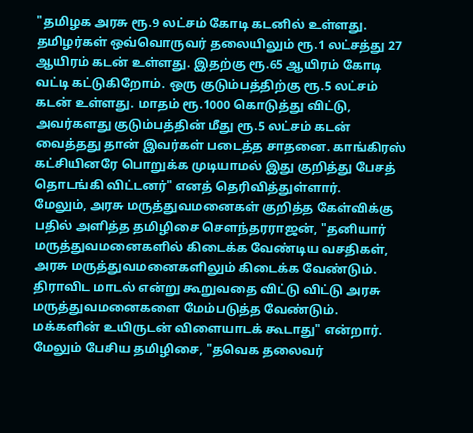"தமிழக அரசு ரூ.9 லட்சம் கோடி கடனில் உள்ளது. தமிழர்கள் ஒவ்வொருவர் தலையிலும் ரூ.1 லட்சத்து 27 ஆயிரம் கடன் உள்ளது. இதற்கு ரூ.65 ஆயிரம் கோடி வட்டி கட்டுகிறோம். ஒரு குடும்பத்திற்கு ரூ.5 லட்சம் கடன் உள்ளது. மாதம் ரூ.1000 கொடுத்து விட்டு, அவர்களது குடும்பத்தின் மீது ரூ.5 லட்சம் கடன் வைத்தது தான் இவர்கள் படைத்த சாதனை. காங்கிரஸ் கட்சியினரே பொறுக்க முடியாமல் இது குறித்து பேசத் தொடங்கி விட்டனர்" எனத் தெரிவித்துள்ளார்.
மேலும், அரசு மருத்துவமனைகள் குறித்த கேள்விக்கு பதில் அளித்த தமிழிசை சௌந்தரராஜன், "தனியார் மருத்துவமனைகளில் கிடைக்க வேண்டிய வசதிகள், அரசு மருத்துவமனைகளிலும் கிடைக்க வேண்டும். திராவிட மாடல் என்று கூறுவதை விட்டு விட்டு அரசு மருத்துவமனைகளை மேம்படுத்த வேண்டும். மக்களின் உயிருடன் விளையாடக் கூடாது" என்றார்.
மேலும் பேசிய தமிழிசை, "தவெக தலைவர்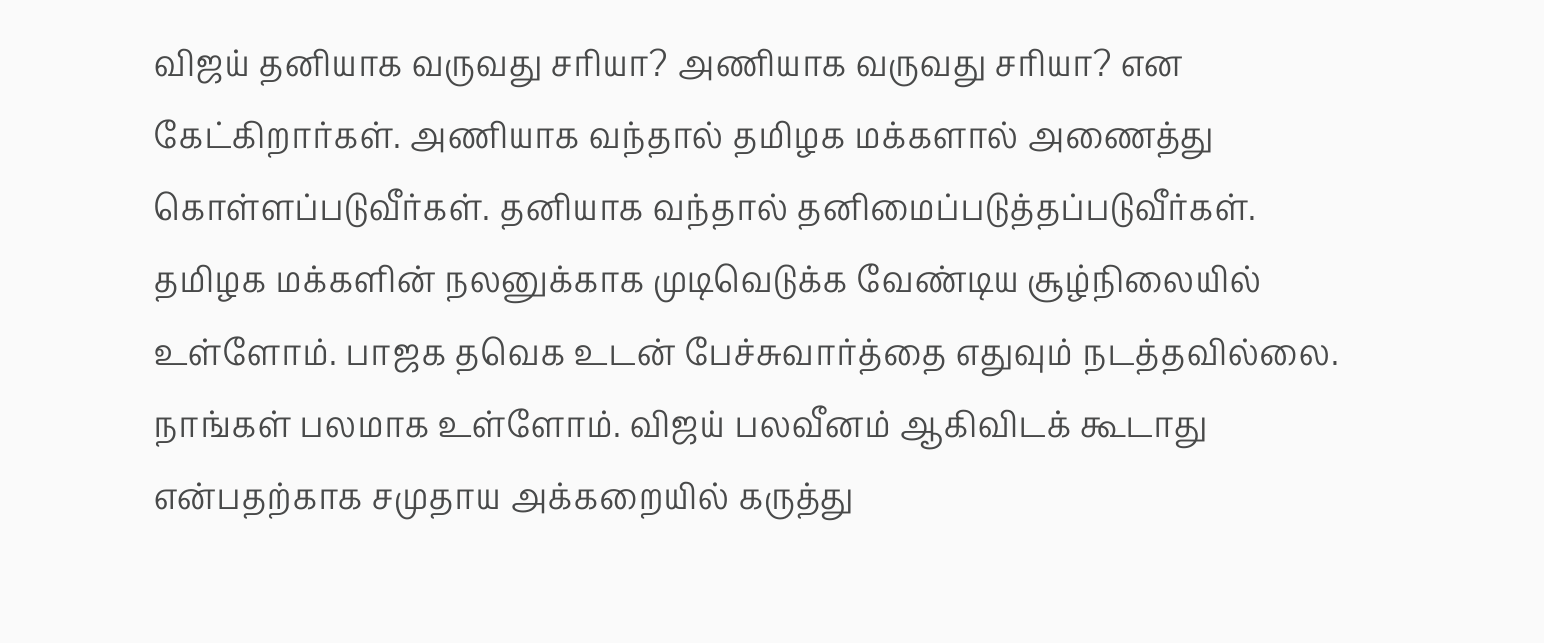விஜய் தனியாக வருவது சரியா? அணியாக வருவது சரியா? என கேட்கிறார்கள். அணியாக வந்தால் தமிழக மக்களால் அணைத்து கொள்ளப்படுவீர்கள். தனியாக வந்தால் தனிமைப்படுத்தப்படுவீர்கள். தமிழக மக்களின் நலனுக்காக முடிவெடுக்க வேண்டிய சூழ்நிலையில் உள்ளோம். பாஜக தவெக உடன் பேச்சுவார்த்தை எதுவும் நடத்தவில்லை. நாங்கள் பலமாக உள்ளோம். விஜய் பலவீனம் ஆகிவிடக் கூடாது என்பதற்காக சமுதாய அக்கறையில் கருத்து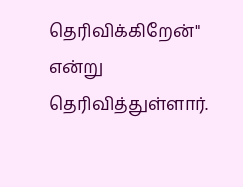தெரிவிக்கிறேன்" என்று தெரிவித்துள்ளார்.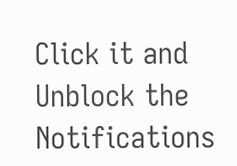Click it and Unblock the Notifications